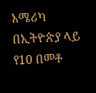አሜሪካ በኢትዮጵያ ላይ የ10 በመቶ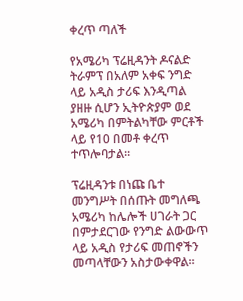ቀረጥ ጣለች

የአሜሪካ ፕሬዚዳንት ዶናልድ ትራምፕ በአለም አቀፍ ንግድ ላይ አዲስ ታሪፍ እንዲጣል ያዘዙ ሲሆን ኢትዮጵያም ወደ አሜሪካ በምትልካቸው ምርቶች ላይ የ10 በመቶ ቀረጥ ተጥሎባታል።

ፕሬዚዳንቱ በነጩ ቤተ መንግሥት በሰጡት መግለጫ አሜሪካ ከሌሎች ሀገራት ጋር በምታደርገው የንግድ ልውውጥ ላይ አዲስ የታሪፍ መጠኖችን መጣላቸውን አስታውቀዋል።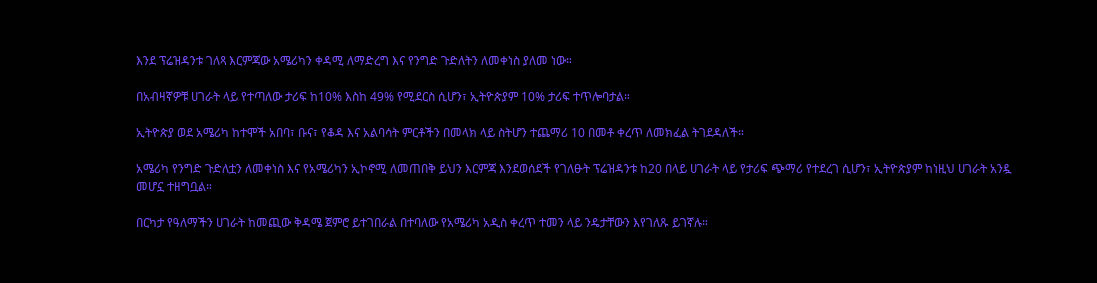እንደ ፕሬዝዳንቱ ገለጻ እርምጃው አሜሪካን ቀዳሚ ለማድረግ እና የንግድ ጉድለትን ለመቀነስ ያለመ ነው።

በአብዛኛዎቹ ሀገራት ላይ የተጣለው ታሪፍ ከ10% እስከ 49% የሚደርስ ሲሆን፣ ኢትዮጵያም 10% ታሪፍ ተጥሎባታል።

ኢትዮጵያ ወደ አሜሪካ ከተሞች አበባ፣ ቡና፣ የቆዳ እና አልባሳት ምርቶችን በመላክ ላይ ስትሆን ተጨማሪ 10 በመቶ ቀረጥ ለመክፈል ትገደዳለች።

አሜሪካ የንግድ ጉድለቷን ለመቀነስ እና የአሜሪካን ኢኮኖሚ ለመጠበቅ ይህን እርምጃ እንደወሰደች የገለፁት ፕሬዝዳንቱ ከ20 በላይ ሀገራት ላይ የታሪፍ ጭማሪ የተደረገ ሲሆን፣ ኢትዮጵያም ከነዚህ ሀገራት አንዷ መሆኗ ተዘግቧል።

በርካታ የዓለማችን ሀገራት ከመጪው ቅዳሜ ጀምሮ ይተገበራል በተባለው የአሜሪካ አዲስ ቀረጥ ተመን ላይ ንዴታቸውን እየገለጹ ይገኛሉ።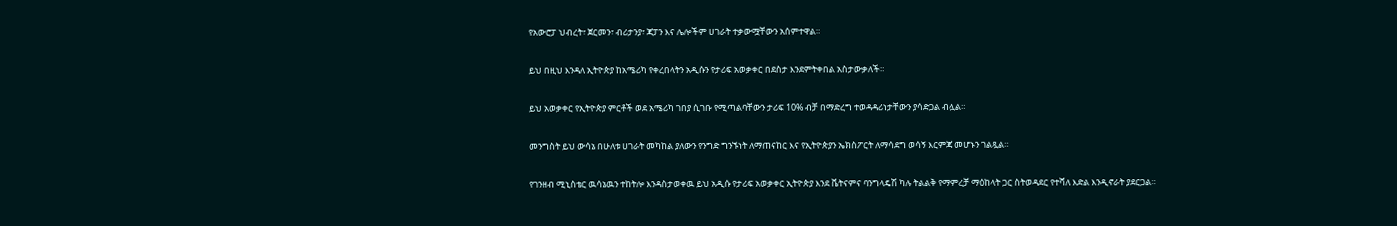የአውሮፓ ህብረት፣ ጀርመን፣ ብሪታንያ፣ ጃፓን እና ሌሎችም ሀገራት ተቃውሟቸውን አሰምተዋል።

ይህ በዚህ እንዳለ ኢትዮጵያ ከአሜሪካ የቀረበላትን አዲሱን የታሪፍ አወቃቀር በደስታ እንደምትቀበል አስታውቃለች።

ይህ አወቃቀር የኢትዮጵያ ምርቶች ወደ አሜሪካ ገበያ ሲገቡ የሚጣልባቸውን ታሪፍ 10% ብቻ በማድረግ ተወዳዳሪነታቸውን ያሳድጋል ብሏል።

መንግስት ይህ ውሳኔ በሁለቱ ሀገራት መካከል ያለውን የንግድ ግንኙነት ለማጠናከር እና የኢትዮጵያን ኤክስፖርት ለማሳደግ ወሳኝ እርምጃ መሆኑን ገልጿል።

የገንዘብ ሚኒስቴር ዉሳኔዉን ተከትሎ እንዳስታወቀዉ ይህ አዲሱ የታሪፍ አወቃቀር ኢትዮጵያ እንደ ቬትናምና ባንግላዴሽ ካሉ ትልልቅ የማምረቻ ማዕከላት ጋር ስትወዳደር የተሻለ እድል እንዲኖራት ያደርጋል።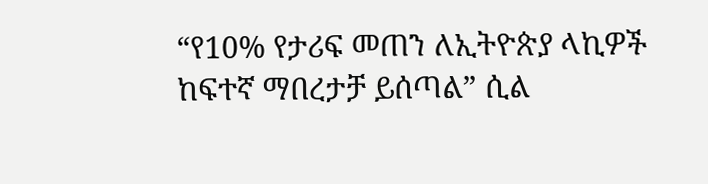“የ10% የታሪፍ መጠን ለኢትዮጵያ ላኪዎች ከፍተኛ ማበረታቻ ይሰጣል” ሲል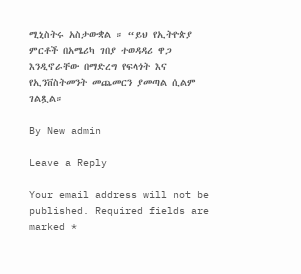ሚኒስትሩ አስታውቋል ። “ይህ የኢትዮጵያ ምርቶች በአሜሪካ ገበያ ተወዳዳሪ ዋጋ እንዲኖራቸው በማድረግ የፍላጎት እና የኢንቨስትመንት መጨመርን ያመጣል ሲልም ገልጿል።

By New admin

Leave a Reply

Your email address will not be published. Required fields are marked *